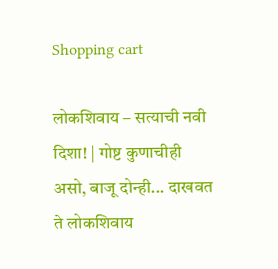Shopping cart

लोकशिवाय – सत्याची नवी दिशा! | गोष्ट कुणाचीही असो, बाजू दोन्ही... दाखवत ते लोकशिवाय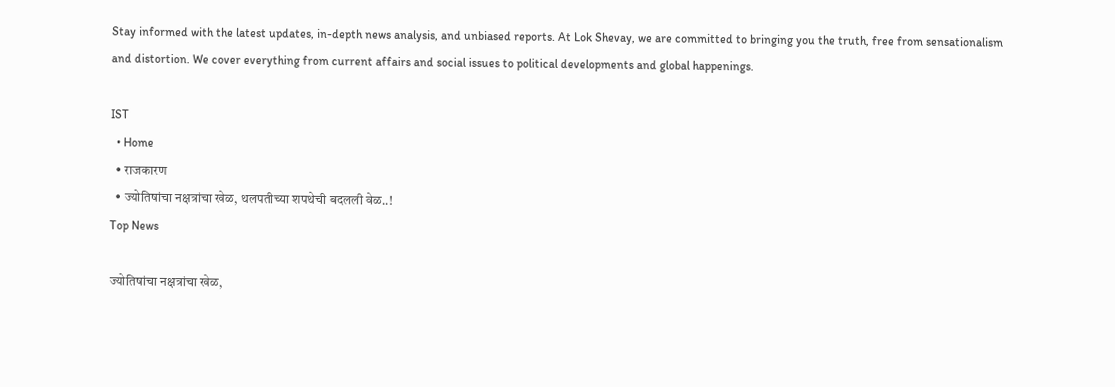Stay informed with the latest updates, in-depth news analysis, and unbiased reports. At Lok Shevay, we are committed to bringing you the truth, free from sensationalism and distortion. We cover everything from current affairs and social issues to political developments and global happenings.

IST
  • Home
  • राजकारण
  • ज्योतिषांचा नक्षत्रांचा खेळ, थलपतीच्या शपथेची बदलली वेळ..!
Top News

ज्योतिषांचा नक्षत्रांचा खेळ,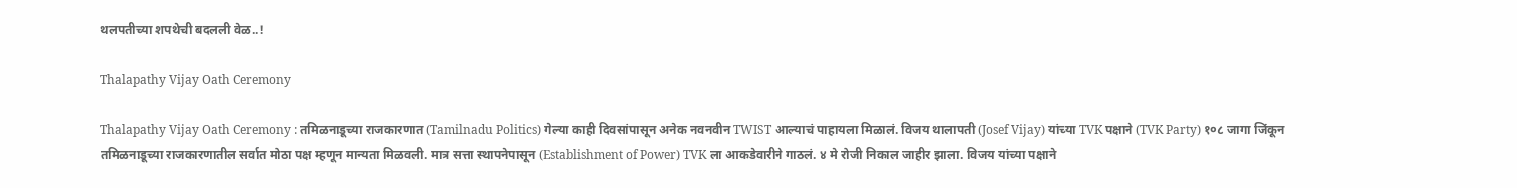थलपतीच्या शपथेची बदलली वेळ..!

Thalapathy Vijay Oath Ceremony

Thalapathy Vijay Oath Ceremony : तमिळनाडूच्या राजकारणात (Tamilnadu Politics) गेल्या काही दिवसांपासून अनेक नवनवीन TWIST आल्याचं पाहायला मिळालं. विजय थालापती (Josef Vijay) यांच्या TVK पक्षाने (TVK Party) १०८ जागा जिंकून तमिळनाडूच्या राजकारणातील सर्वात मोठा पक्ष म्हणून मान्यता मिळवली. मात्र सत्ता स्थापनेपासून (Establishment of Power) TVK ला आकडेवारीने गाठलं. ४ मे रोजी निकाल जाहीर झाला. विजय यांच्या पक्षाने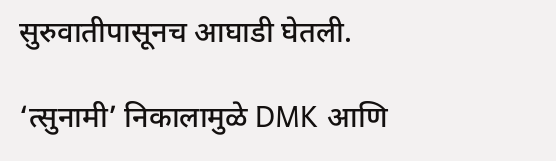सुरुवातीपासूनच आघाडी घेतली.

‘त्सुनामी’ निकालामुळे DMK आणि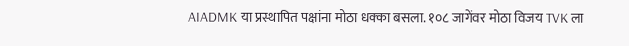AIADMK या प्रस्थापित पक्षांना मोठा धक्का बसला. १०८ जागेंवर मोठा विजय TVK ला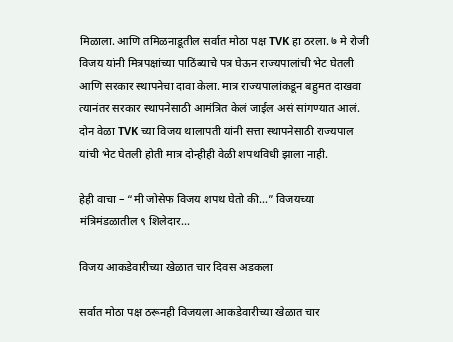मिळाला. आणि तमिळनाडूतील सर्वात मोठा पक्ष TVK हा ठरला. ७ मे रोजी विजय यांनी मित्रपक्षांच्या पाठिंब्याचे पत्र घेऊन राज्यपालांची भेट घेतली आणि सरकार स्थापनेचा दावा केला. मात्र राज्यपालांकडून बहुमत दाखवा त्यानंतर सरकार स्थापनेसाठी आमंत्रित केलं जाईल असं सांगण्यात आलं. दोन वेळा TVK च्या विजय थालापती यांनी सत्ता स्थापनेसाठी राज्यपाल यांची भेट घेतली होती मात्र दोन्हीही वेळी शपथविधी झाला नाही.

हेही वाचा – “मी जोसेफ विजय शपथ घेतो की…” विजयच्या मंत्रिमंडळातील ९ शिलेदार…

विजय आकडेवारीच्या खेळात चार दिवस अडकला

सर्वात मोठा पक्ष ठरूनही विजयला आकडेवारीच्या खेळात चार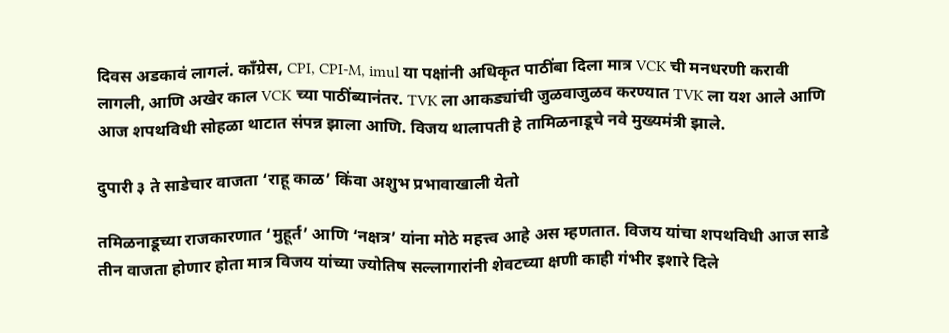दिवस अडकावं लागलं. कॉंग्रेस, CPI, CPI-M, imul या पक्षांनी अधिकृत पाठींबा दिला मात्र VCK ची मनधरणी करावी लागली, आणि अखेर काल VCK च्या पाठींब्यानंतर. TVK ला आकड्यांची जुळवाजुळव करण्यात TVK ला यश आले आणि आज शपथविधी सोहळा थाटात संपन्न झाला आणि. विजय थालापती हे तामिळनाडूचे नवे मुख्यमंत्री झाले.

दुपारी ३ ते साडेचार वाजता ‘राहू काळ’ किंवा अशुभ प्रभावाखाली येतो

तमिळनाडूच्या राजकारणात ‘मुहूर्त’ आणि ‘नक्षत्र’ यांना मोठे महत्त्व आहे अस म्हणतात. विजय यांचा शपथविधी आज साडे तीन वाजता होणार होता मात्र विजय यांच्या ज्योतिष सल्लागारांनी शेवटच्या क्षणी काही गंभीर इशारे दिले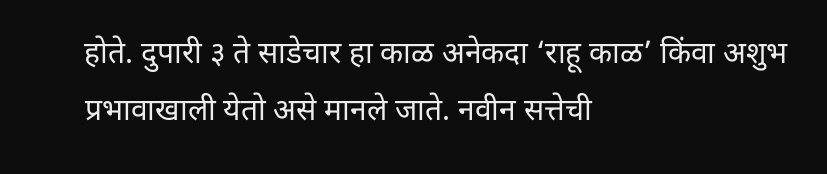होते. दुपारी ३ ते साडेचार हा काळ अनेकदा ‘राहू काळ’ किंवा अशुभ प्रभावाखाली येतो असे मानले जाते. नवीन सत्तेची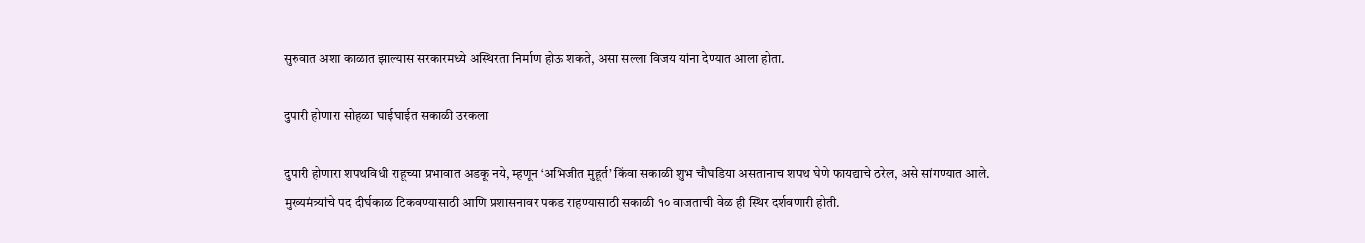सुरुवात अशा काळात झाल्यास सरकारमध्ये अस्थिरता निर्माण होऊ शकते, असा सल्ला विजय यांना देण्यात आला होता.

दुपारी होणारा सोहळा घाईघाईत सकाळी उरकला

दुपारी होणारा शपथविधी राहूच्या प्रभावात अडकू नये, म्हणून ‘अभिजीत मुहूर्त’ किंवा सकाळी शुभ चौघडिया असतानाच शपथ घेणे फायद्याचे ठरेल, असे सांगण्यात आले. मुख्यमंत्र्यांचे पद दीर्घकाळ टिकवण्यासाठी आणि प्रशासनावर पकड राहण्यासाठी सकाळी १० वाजताची वेळ ही स्थिर दर्शवणारी होती.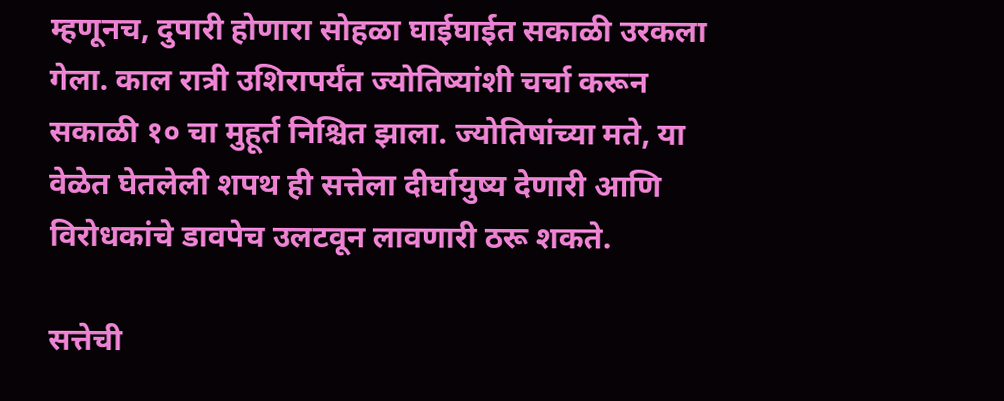म्हणूनच, दुपारी होणारा सोहळा घाईघाईत सकाळी उरकला गेला. काल रात्री उशिरापर्यंत ज्योतिष्यांशी चर्चा करून सकाळी १० चा मुहूर्त निश्चित झाला. ज्योतिषांच्या मते, या वेळेत घेतलेली शपथ ही सत्तेला दीर्घायुष्य देणारी आणि विरोधकांचे डावपेच उलटवून लावणारी ठरू शकते.

सत्तेची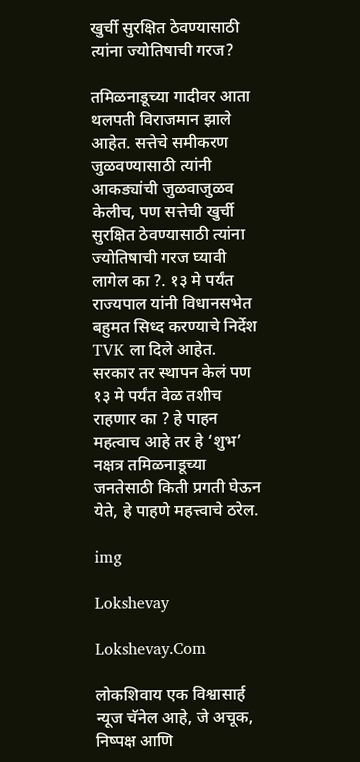खुर्ची सुरक्षित ठेवण्यासाठी त्यांना ज्योतिषाची गरज?

तमिळनाडूच्या गादीवर आता थलपती विराजमान झाले आहेत. सत्तेचे समीकरण जुळवण्यासाठी त्यांनी आकड्यांची जुळवाजुळव केलीच, पण सत्तेची खुर्ची सुरक्षित ठेवण्यासाठी त्यांना ज्योतिषाची गरज घ्यावी लागेल का ?. १३ मे पर्यंत राज्यपाल यांनी विधानसभेत बहुमत सिध्द करण्याचे निर्देश TVK ला दिले आहेत. सरकार तर स्थापन केलं पण १३ मे पर्यंत वेळ तशीच राहणार का ? हे पाहन महत्वाच आहे तर हे ‘शुभ’ नक्षत्र तमिळनाडूच्या जनतेसाठी किती प्रगती घेऊन येते, हे पाहणे महत्त्वाचे ठरेल.

img

Lokshevay

Lokshevay.Com

लोकशिवाय एक विश्वासार्ह न्यूज चॅनेल आहे, जे अचूक, निष्पक्ष आणि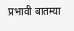प्रभावी बातम्या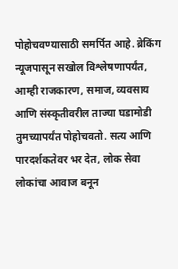पोहोचवण्यासाठी समर्पित आहे. ब्रेकिंग न्यूजपासून सखोल विश्लेषणापर्यंत, आम्ही राजकारण, समाज, व्यवसाय आणि संस्कृतीवरील ताज्या घडामोडी तुमच्यापर्यंत पोहोचवतो. सत्य आणि पारदर्शकतेवर भर देत, लोक सेवा लोकांचा आवाज बनून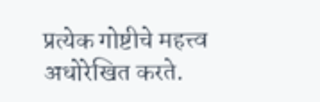प्रत्येक गोष्टीचे महत्त्व अधोरेखित करते.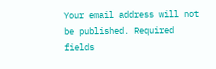Your email address will not be published. Required fields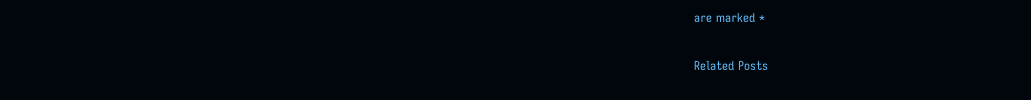are marked *

Related Posts